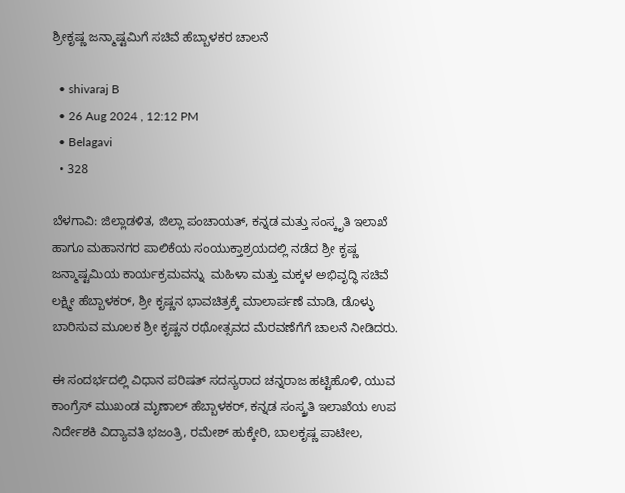ಶ್ರೀಕೃಷ್ಣ ಜನ್ಮಾಷ್ಟಮಿಗೆ ಸಚಿವೆ ಹೆಬ್ಬಾಳಕರ ಚಾಲನೆ

  • shivaraj B
  • 26 Aug 2024 , 12:12 PM
  • Belagavi
  • 328

ಬೆಳಗಾವಿ: ಜಿಲ್ಲಾಡಳಿತ, ಜಿಲ್ಲಾ ಪಂಚಾಯತ್, ಕನ್ನಡ ಮತ್ತು ಸಂಸ್ಕೃತಿ ಇಲಾಖೆ ಹಾಗೂ ಮಹಾನಗರ ಪಾಲಿಕೆಯ ಸಂಯುಕ್ತಾಶ್ರಯದಲ್ಲಿ ನಡೆದ ಶ್ರೀ ಕೃಷ್ಣ ಜನ್ಮಾಷ್ಟಮಿಯ ಕಾರ್ಯಕ್ರಮವನ್ನು  ಮಹಿಳಾ ಮತ್ತು ಮಕ್ಕಳ ಅಭಿವೃದ್ಧಿ ಸಚಿವೆ ಲಕ್ಷ್ಮೀ ಹೆಬ್ಬಾಳಕರ್, ಶ್ರೀ ಕೃಷ್ಣನ ಭಾವಚಿತ್ರಕ್ಕೆ ಮಾಲಾರ್ಪಣೆ ಮಾಡಿ, ಡೊಳ್ಳು ಬಾರಿಸುವ ಮೂಲಕ ಶ್ರೀ ಕೃಷ್ಣನ ರಥೋತ್ಸವದ ಮೆರವಣೆಗೆಗೆ ಚಾಲನೆ ನೀಡಿದರು.

ಈ ಸಂದರ್ಭದಲ್ಲಿ ವಿಧಾನ ಪರಿಷತ್ ಸದಸ್ಯರಾದ ಚನ್ನರಾಜ ಹಟ್ಟಿಹೊಳಿ, ಯುವ ಕಾಂಗ್ರೆಸ್ ಮುಖಂಡ ಮೃಣಾಲ್ ಹೆಬ್ಬಾಳಕರ್, ಕನ್ನಡ ಸಂಸ್ಕ್ರತಿ ಇಲಾಖೆಯ ಉಪ ನಿರ್ದೇಶಕಿ ವಿದ್ಯಾವತಿ ಭಜಂತ್ರಿ, ರಮೇಶ್ ಹುಕ್ಕೇರಿ, ಬಾಲಕೃಷ್ಣ ಪಾಟೀಲ,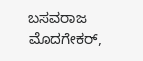ಬಸವರಾಜ ಮೊದಗೇಕರ್,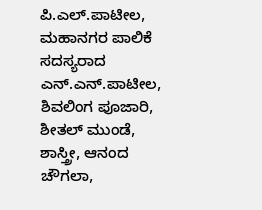ಪಿ.ಎಲ್.ಪಾಟೀಲ, ಮಹಾನಗರ ಪಾಲಿಕೆ ಸದಸ್ಯರಾದ ಎನ್.ಎನ್.ಪಾಟೀಲ, ಶಿವಲಿಂಗ ಪೂಜಾರಿ, ಶೀತಲ್ ಮುಂಡೆ, ಶಾಸ್ತ್ರೀ, ಆನಂದ ಚೌಗಲಾ,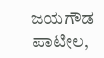ಜಯಗೌಡ ಪಾಟೀಲ,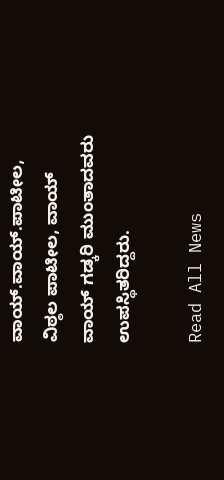ವಾಯ್.ವಾಯ್.ಪಾಟೀಲ, ವಿಠ್ಠಲ ಪಾಟೀಲ, ವಾಯ್ ವಾಯ್ ಗಡ್ಕರಿ ಮುಂತಾದವರು ಉಪಸ್ಥಿತರಿದ್ದರು.

Read All News